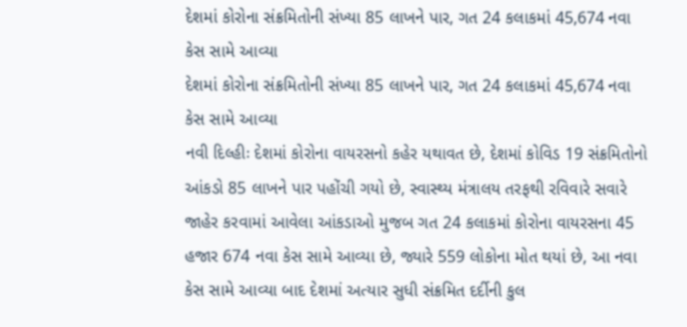દેશમાં કોરોના સંક્રમિતોની સંખ્યા 85 લાખને પાર, ગત 24 કલાકમાં 45,674 નવા કેસ સામે આવ્યા
દેશમાં કોરોના સંક્રમિતોની સંખ્યા 85 લાખને પાર, ગત 24 કલાકમાં 45,674 નવા કેસ સામે આવ્યા
નવી દિલ્હીઃ દેશમાં કોરોના વાયરસનો કહેર યથાવત છે, દેશમાં કોવિડ 19 સંક્રમિતોનો આંકડો 85 લાખને પાર પહોંચી ગયો છે, સ્વાસ્થ્ય મંત્રાલય તરફથી રવિવારે સવારે જાહેર કરવામાં આવેલા આંકડાઓ મુજબ ગત 24 કલાકમાં કોરોના વાયરસના 45 હજાર 674 નવા કેસ સામે આવ્યા છે, જ્યારે 559 લોકોના મોત થયાં છે, આ નવા કેસ સામે આવ્યા બાદ દેશમાં અત્યાર સુધી સંક્રમિત દર્દીની કુલ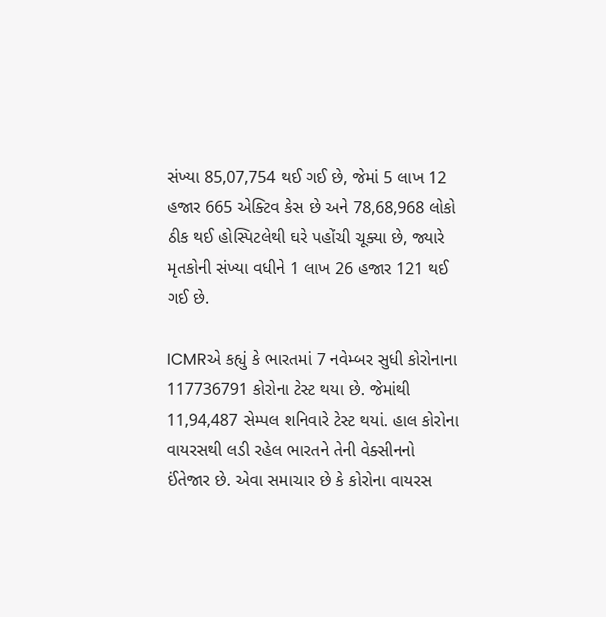સંખ્યા 85,07,754 થઈ ગઈ છે, જેમાં 5 લાખ 12 હજાર 665 એક્ટિવ કેસ છે અને 78,68,968 લોકો ઠીક થઈ હોસ્પિટલેથી ઘરે પહોંચી ચૂક્યા છે, જ્યારે મૃતકોની સંખ્યા વધીને 1 લાખ 26 હજાર 121 થઈ ગઈ છે.

ICMRએ કહ્યું કે ભારતમાં 7 નવેમ્બર સુધી કોરોનાના 117736791 કોરોના ટેસ્ટ થયા છે. જેમાંથી 11,94,487 સેમ્પલ શનિવારે ટેસ્ટ થયાં. હાલ કોરોના વાયરસથી લડી રહેલ ભારતને તેની વેક્સીનનો ઈંતેજાર છે. એવા સમાચાર છે કે કોરોના વાયરસ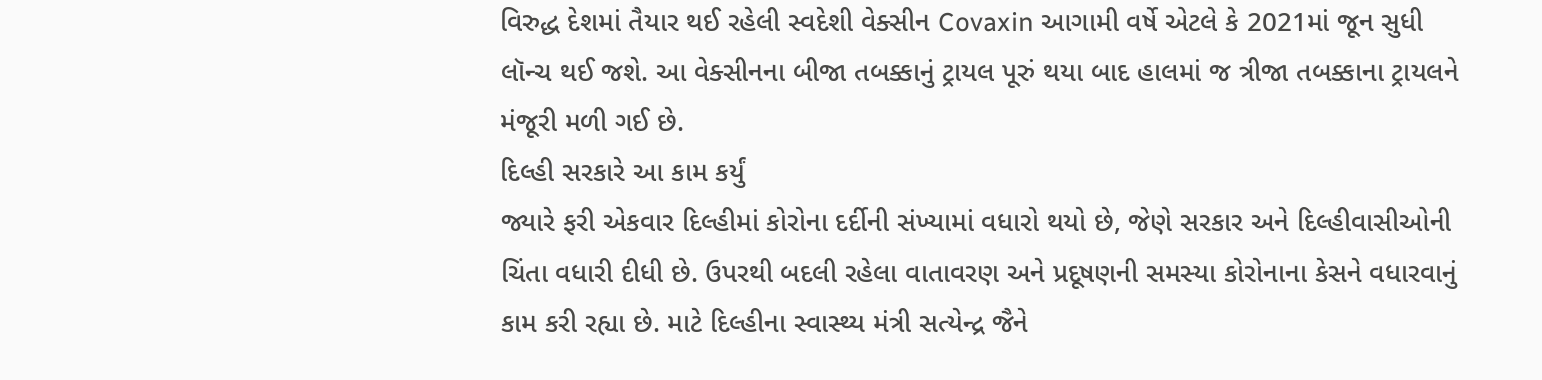વિરુદ્ધ દેશમાં તૈયાર થઈ રહેલી સ્વદેશી વેક્સીન Covaxin આગામી વર્ષે એટલે કે 2021માં જૂન સુધી લૉન્ચ થઈ જશે. આ વેક્સીનના બીજા તબક્કાનું ટ્રાયલ પૂરું થયા બાદ હાલમાં જ ત્રીજા તબક્કાના ટ્રાયલને મંજૂરી મળી ગઈ છે.
દિલ્હી સરકારે આ કામ કર્યું
જ્યારે ફરી એકવાર દિલ્હીમાં કોરોના દર્દીની સંખ્યામાં વધારો થયો છે, જેણે સરકાર અને દિલ્હીવાસીઓની ચિંતા વધારી દીધી છે. ઉપરથી બદલી રહેલા વાતાવરણ અને પ્રદૂષણની સમસ્યા કોરોનાના કેસને વધારવાનું કામ કરી રહ્યા છે. માટે દિલ્હીના સ્વાસ્થ્ય મંત્રી સત્યેન્દ્ર જૈને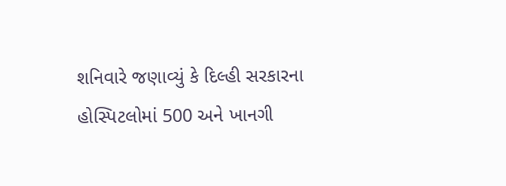શનિવારે જણાવ્યું કે દિલ્હી સરકારના હોસ્પિટલોમાં 500 અને ખાનગી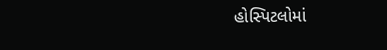હોસ્પિટલોમાં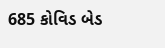685 કોવિડ બેડ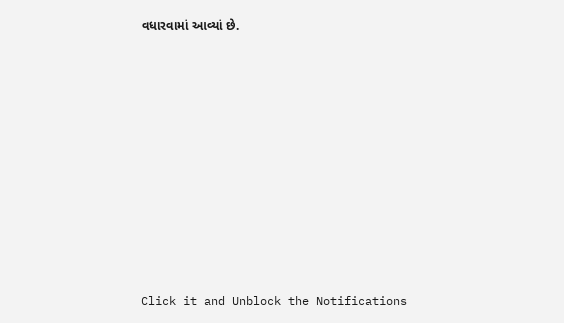વધારવામાં આવ્યાં છે.












Click it and Unblock the Notifications